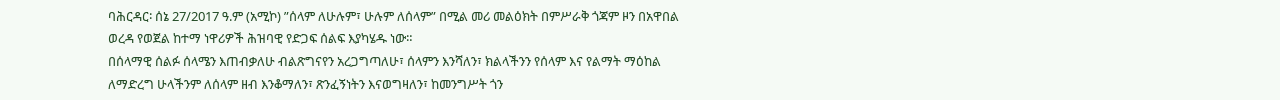ባሕርዳር፡ ሰኔ 27/2017 ዓ.ም (አሚኮ) ”ሰላም ለሁሉም፣ ሁሉም ለሰላም” በሚል መሪ መልዕክት በምሥራቅ ጎጃም ዞን በአዋበል ወረዳ የወጀል ከተማ ነዋሪዎች ሕዝባዊ የድጋፍ ሰልፍ እያካሄዱ ነው።
በሰላማዊ ሰልፉ ሰላሜን እጠብቃለሁ ብልጽግናየን አረጋግጣለሁ፣ ሰላምን እንሻለን፣ ክልላችንን የሰላም እና የልማት ማዕከል ለማድረግ ሁላችንም ለሰላም ዘብ እንቆማለን፣ ጽንፈኝነትን እናወግዛለን፣ ከመንግሥት ጎን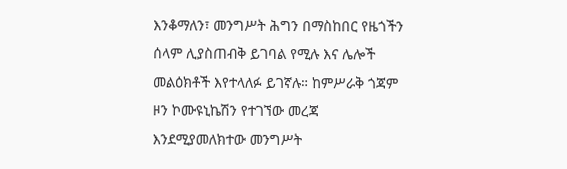እንቆማለን፣ መንግሥት ሕግን በማስከበር የዜጎችን ሰላም ሊያስጠብቅ ይገባል የሚሉ እና ሌሎች መልዕክቶች እየተላለፉ ይገኛሉ። ከምሥራቅ ጎጃም ዞን ኮሙዩኒኬሽን የተገኘው መረጃ እንደሚያመለክተው መንግሥት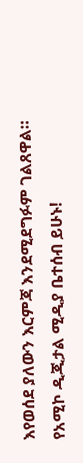እየወሰደ ያለውን እርምጃ እንደሚደግፉም ገልጸዋል።
የአሚኮ ዲጂታል ሚዲያ ቤተሰብ ይሁኑ!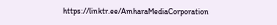https://linktr.ee/AmharaMediaCorporation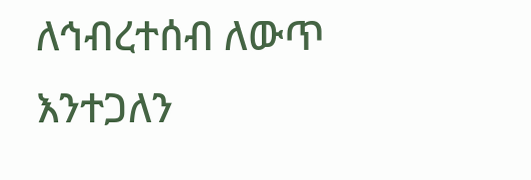ለኅብረተሰብ ለውጥ እንተጋለን